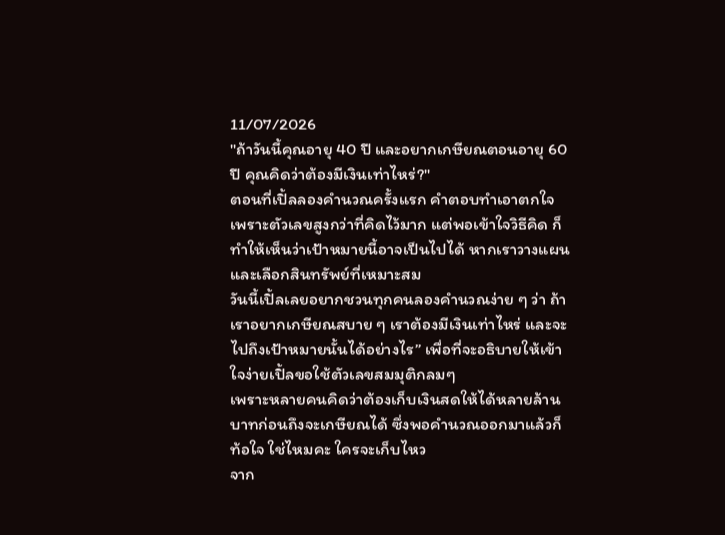11/07/2026
"ถ้าวันนี้คุณอายุ 40 ปี และอยากเกษียณตอนอายุ 60 ปี คุณคิดว่าต้องมีเงินเท่าไหร่?"
ตอนที่เปิ้ลลองคำนวณครั้งแรก คำตอบทำเอาตกใจ เพราะตัวเลขสูงกว่าที่คิดไว้มาก แต่พอเข้าใจวิธีคิด ก็ทำให้เห็นว่าเป้าหมายนี้อาจเป็นไปได้ หากเราวางแผนและเลือกสินทรัพย์ที่เหมาะสม
วันนี้เปิ้ลเลยอยากชวนทุกคนลองคำนวณง่าย ๆ ว่า ถ้าเราอยากเกษียณสบาย ๆ เราต้องมีเงินเท่าไหร่ และจะไปถึงเป้าหมายนั้นได้อย่างไร” เพื่อที่จะอธิบายให้เข้าใจง่ายเปิ้ลขอใช้ตัวเลขสมมุติกลมๆ
เพราะหลายคนคิดว่าต้องเก็บเงินสดให้ได้หลายล้านบาทก่อนถึงจะเกษียณได้ ซึ่งพอคำนวณออกมาแล้วก็ท้อใจ ใช่ไหมคะ ใครจะเก็บไหว
จาก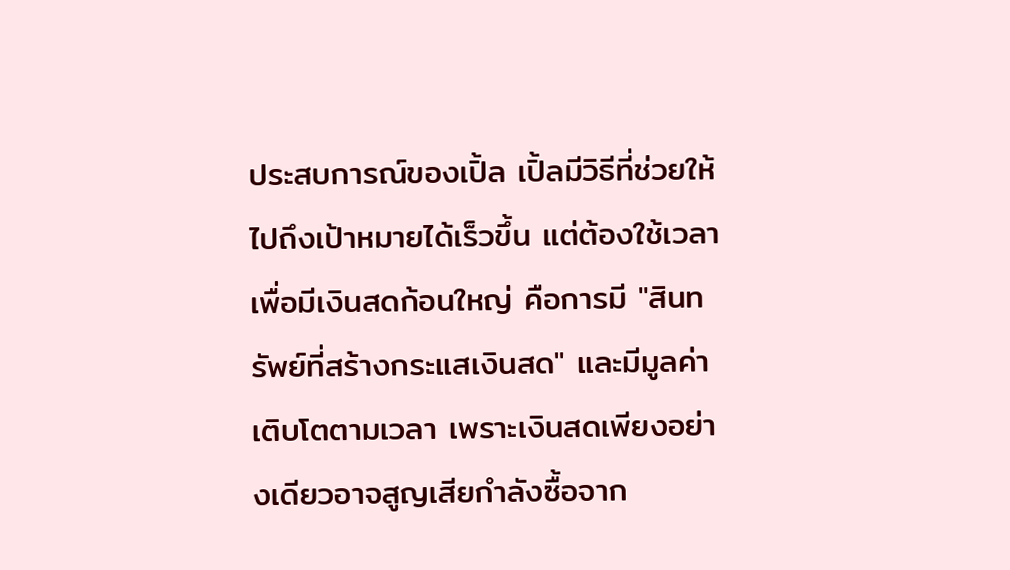ประสบการณ์ของเปิ้ล เปิ้ลมีวิธีที่ช่วยให้ไปถึงเป้าหมายได้เร็วขึ้น แต่ต้องใช้เวลาเพื่อมีเงินสดก้อนใหญ่ คือการมี "สินทรัพย์ที่สร้างกระแสเงินสด" และมีมูลค่าเติบโตตามเวลา เพราะเงินสดเพียงอย่างเดียวอาจสูญเสียกำลังซื้อจาก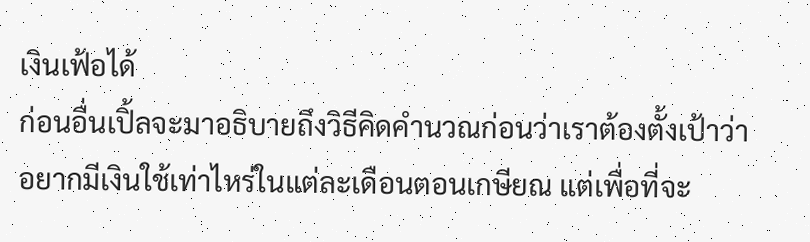เงินเฟ้อได้
ก่อนอื่นเปิ้ลจะมาอธิบายถึงวิธีคิดคำนวณก่อนว่าเราต้องตั้งเป้าว่าอยากมีเงินใช้เท่าไหร่ในแต่ละเดือนตอนเกษียณ แต่เพื่อที่จะ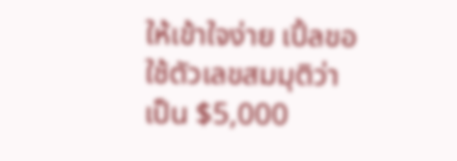ให้เข้าใจง่าย เปิ้ลขอใช้ตัวเลขสมมุติว่าเป็น $5,000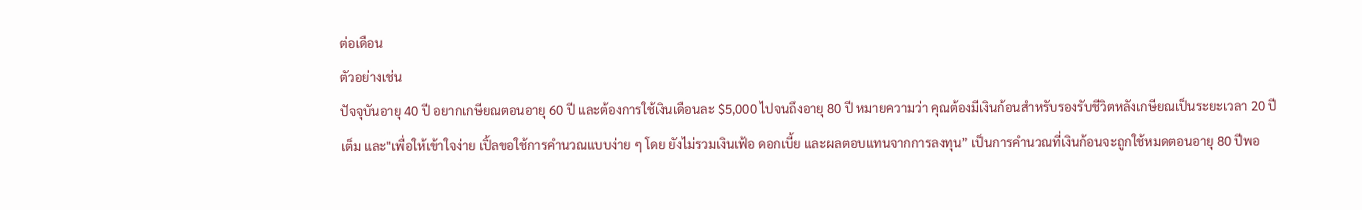ต่อเดือน
ตัวอย่างเช่น
ปัจจุบันอายุ 40 ปี อยากเกษียณตอนอายุ 60 ปี และต้องการใช้เงินเดือนละ $5,000 ไปจนถึงอายุ 80 ปี หมายความว่า คุณต้องมีเงินก้อนสำหรับรองรับชีวิตหลังเกษียณเป็นระยะเวลา 20 ปีเต็ม และ"เพื่อให้เข้าใจง่าย เปิ้ลขอใช้การคำนวณแบบง่าย ๆ โดย ยังไม่รวมเงินเฟ้อ ดอกเบี้ย และผลตอบแทนจากการลงทุน” เป็นการคำนวณที่เงินก้อนจะถูกใช้หมดตอนอายุ 80 ปีพอ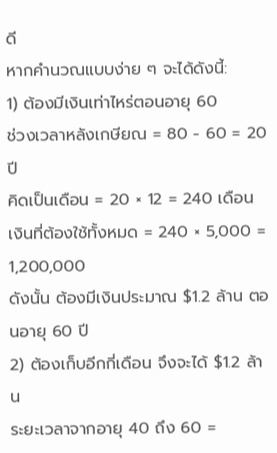ดี
หากคำนวณแบบง่าย ๆ จะได้ดังนี้:
1) ต้องมีเงินเท่าไหร่ตอนอายุ 60
ช่วงเวลาหลังเกษียณ = 80 - 60 = 20 ปี
คิดเป็นเดือน = 20 × 12 = 240 เดือน
เงินที่ต้องใช้ทั้งหมด = 240 × 5,000 = 1,200,000
ดังนั้น ต้องมีเงินประมาณ $1.2 ล้าน ตอนอายุ 60 ปี
2) ต้องเก็บอีกกี่เดือน จึงจะได้ $1.2 ล้าน
ระยะเวลาจากอายุ 40 ถึง 60 =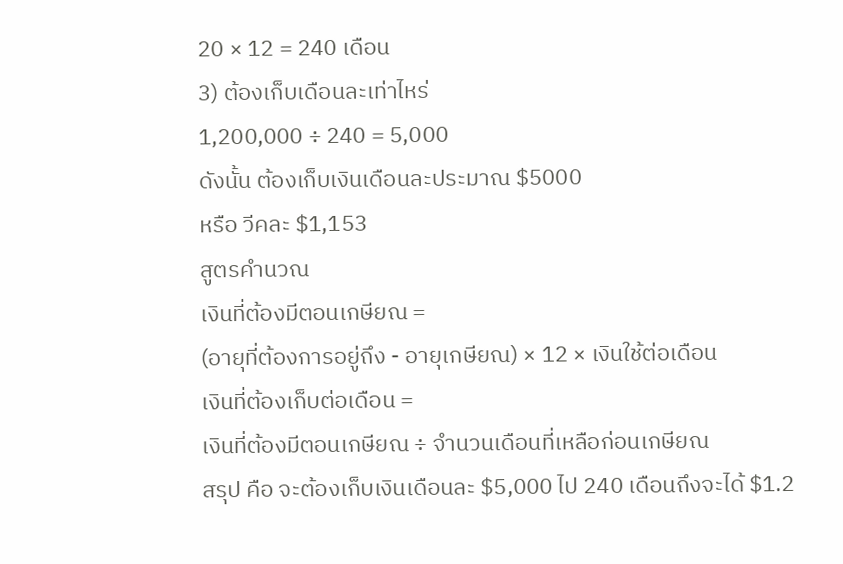20 × 12 = 240 เดือน
3) ต้องเก็บเดือนละเท่าไหร่
1,200,000 ÷ 240 = 5,000
ดังนั้น ต้องเก็บเงินเดือนละประมาณ $5000
หรือ วีคละ $1,153
สูตรคำนวณ
เงินที่ต้องมีตอนเกษียณ =
(อายุที่ต้องการอยู่ถึง - อายุเกษียณ) × 12 × เงินใช้ต่อเดือน
เงินที่ต้องเก็บต่อเดือน =
เงินที่ต้องมีตอนเกษียณ ÷ จำนวนเดือนที่เหลือก่อนเกษียณ
สรุป คือ จะต้องเก็บเงินเดือนละ $5,000 ไป 240 เดือนถึงจะได้ $1.2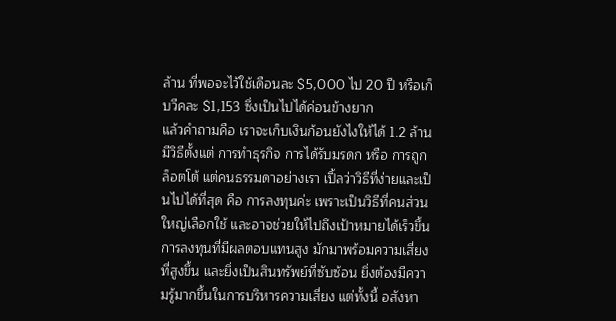ล้าน ที่พอจะไว้ใช้เดือนละ $5,000 ไป 20 ปี หรือเก็บวีคละ $1,153 ซึ่งเป็นไปได้ค่อนข้างยาก
แล้วคำถามคือ เราจะเก็บเงินก้อนยังไงให้ได้ 1.2 ล้าน มีวิธีตั้งแต่ การทำธุรกิจ การได้รับมรดก หรือ การถูกล็อตโต้ แต่คนธรรมดาอย่างเรา เปิ้ลว่าวิธีที่ง่ายและเป็นไปได้ที่สุด คือ การลงทุนค่ะ เพราะเป็นวิธีที่คนส่วนใหญ่เลือกใช้ และอาจช่วยให้ไปถึงเป้าหมายได้เร็วขึ้น
การลงทุนที่มีผลตอบแทนสูง มักมาพร้อมความเสี่ยงที่สูงขึ้น และยิ่งเป็นสินทรัพย์ที่ซับซ้อน ยิ่งต้องมีความรู้มากขึ้นในการบริหารความเสี่ยง แต่ทั้งนี้ อสังหา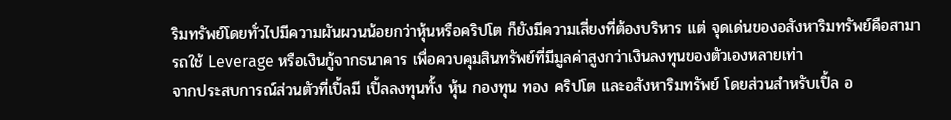ริมทรัพย์โดยทั่วไปมีความผันผวนน้อยกว่าหุ้นหรือคริปโต ก็ยังมีความเสี่ยงที่ต้องบริหาร แต่ จุดเด่นของอสังหาริมทรัพย์คือสามารถใช้ Leverage หรือเงินกู้จากธนาคาร เพื่อควบคุมสินทรัพย์ที่มีมูลค่าสูงกว่าเงินลงทุนของตัวเองหลายเท่า
จากประสบการณ์ส่วนตัวที่เปิ้ลมี เปิ้ลลงทุนทั้ง หุ้น กองทุน ทอง คริปโต และอสังหาริมทรัพย์ โดยส่วนสำหรับเปิ้ล อ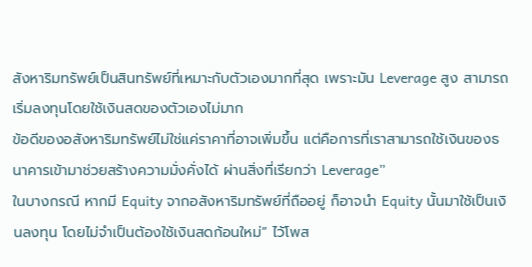สังหาริมทรัพย์เป็นสินทรัพย์ที่เหมาะกับตัวเองมากที่สุด เพราะมัน Leverage สูง สามารถเริ่มลงทุนโดยใช้เงินสดของตัวเองไม่มาก
ข้อดีของอสังหาริมทรัพย์ไม่ใช่แค่ราคาที่อาจเพิ่มขึ้น แต่คือการที่เราสามารถใช้เงินของธนาคารเข้ามาช่วยสร้างความมั่งคั่งได้ ผ่านสิ่งที่เรียกว่า Leverage”
ในบางกรณี หากมี Equity จากอสังหาริมทรัพย์ที่ถืออยู่ ก็อาจนำ Equity นั้นมาใช้เป็นเงินลงทุน โดยไม่จำเป็นต้องใช้เงินสดก้อนใหม่” ไว้โพส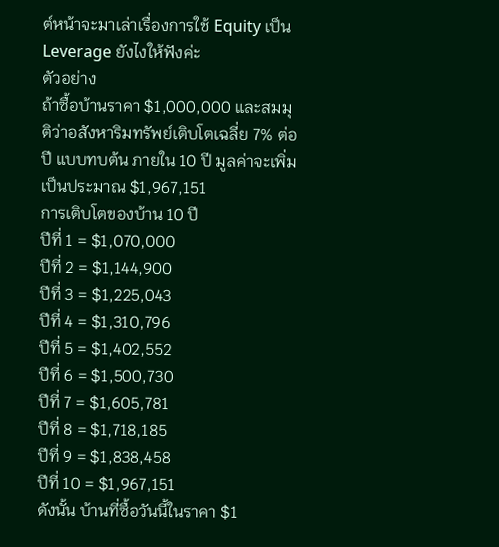ต์หน้าจะมาเล่าเรื่องการใช้ Equity เป็น Leverage ยังไงให้ฟังค่ะ
ตัวอย่าง
ถ้าซื้อบ้านราคา $1,000,000 และสมมุติว่าอสังหาริมทรัพย์เติบโตเฉลี่ย 7% ต่อปี แบบทบต้น ภายใน 10 ปี มูลค่าจะเพิ่มเป็นประมาณ $1,967,151
การเติบโตของบ้าน 10 ปี
ปีที่ 1 = $1,070,000
ปีที่ 2 = $1,144,900
ปีที่ 3 = $1,225,043
ปีที่ 4 = $1,310,796
ปีที่ 5 = $1,402,552
ปีที่ 6 = $1,500,730
ปีที่ 7 = $1,605,781
ปีที่ 8 = $1,718,185
ปีที่ 9 = $1,838,458
ปีที่ 10 = $1,967,151
ดังนั้น บ้านที่ซื้อวันนี้ในราคา $1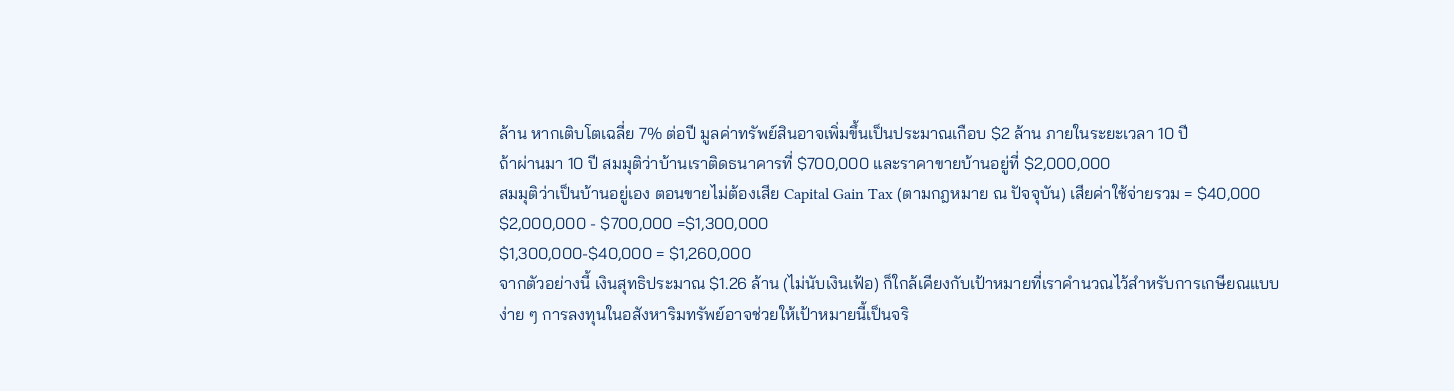ล้าน หากเติบโตเฉลี่ย 7% ต่อปี มูลค่าทรัพย์สินอาจเพิ่มขึ้นเป็นประมาณเกือบ $2 ล้าน ภายในระยะเวลา 10 ปี
ถ้าผ่านมา 10 ปี สมมุติว่าบ้านเราติดธนาคารที่ $700,000 และราคาขายบ้านอยู่ที่ $2,000,000
สมมุติว่าเป็นบ้านอยู่เอง ตอนขายไม่ต้องเสีย Capital Gain Tax (ตามกฎหมาย ณ ปัจจุบัน) เสียค่าใช้จ่ายรวม = $40,000
$2,000,000 - $700,000 =$1,300,000
$1,300,000-$40,000 = $1,260,000
จากตัวอย่างนี้ เงินสุทธิประมาณ $1.26 ล้าน (ไม่นับเงินเฟ้อ) ก็ใกล้เคียงกับเป้าหมายที่เราคำนวณไว้สำหรับการเกษียณแบบง่าย ๆ การลงทุนในอสังหาริมทรัพย์อาจช่วยให้เป้าหมายนี้เป็นจริ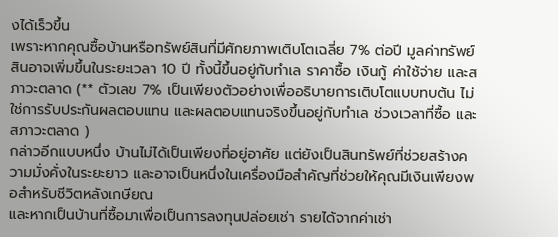งได้เร็วขึ้น
เพราะหากคุณซื้อบ้านหรือทรัพย์สินที่มีศักยภาพเติบโตเฉลี่ย 7% ต่อปี มูลค่าทรัพย์สินอาจเพิ่มขึ้นในระยะเวลา 10 ปี ทั้งนี้ขึ้นอยู่กับทำเล ราคาซื้อ เงินกู้ ค่าใช้จ่าย และสภาวะตลาด (** ตัวเลข 7% เป็นเพียงตัวอย่างเพื่ออธิบายการเติบโตแบบทบต้น ไม่ใช่การรับประกันผลตอบแทน และผลตอบแทนจริงขึ้นอยู่กับทำเล ช่วงเวลาที่ซื้อ และสภาวะตลาด )
กล่าวอีกแบบหนึ่ง บ้านไม่ได้เป็นเพียงที่อยู่อาศัย แต่ยังเป็นสินทรัพย์ที่ช่วยสร้างความมั่งคั่งในระยะยาว และอาจเป็นหนึ่งในเครื่องมือสำคัญที่ช่วยให้คุณมีเงินเพียงพอสำหรับชีวิตหลังเกษียณ
และหากเป็นบ้านที่ซื้อมาเพื่อเป็นการลงทุนปล่อยเช่า รายได้จากค่าเช่า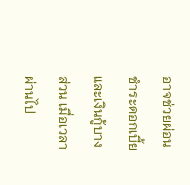อาจช่วยผ่อนชำระดอกเบี้ย และเงินกู้บางส่วน เมื่อเวลาผ่านไป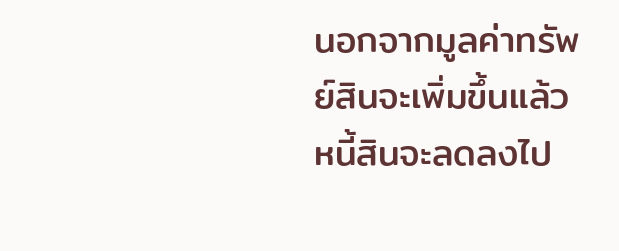นอกจากมูลค่าทรัพย์สินจะเพิ่มขึ้นแล้ว หนี้สินจะลดลงไป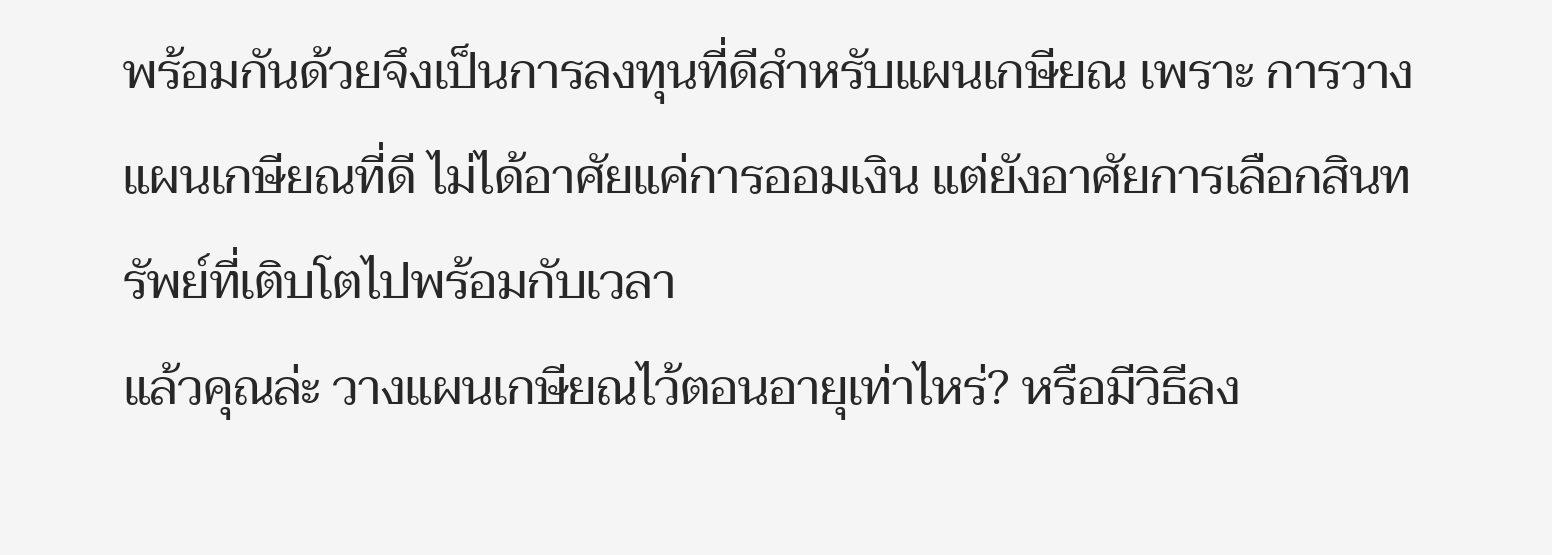พร้อมกันด้วยจึงเป็นการลงทุนที่ดีสำหรับแผนเกษียณ เพราะ การวางแผนเกษียณที่ดี ไม่ได้อาศัยแค่การออมเงิน แต่ยังอาศัยการเลือกสินทรัพย์ที่เติบโตไปพร้อมกับเวลา
แล้วคุณล่ะ วางแผนเกษียณไว้ตอนอายุเท่าไหร่? หรือมีวิธีลง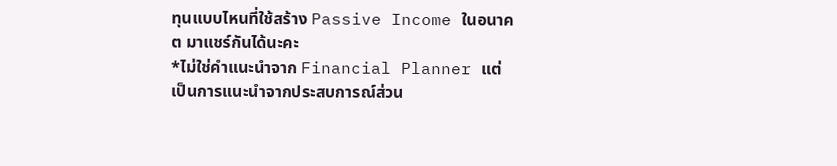ทุนแบบไหนที่ใช้สร้าง Passive Income ในอนาคต มาแชร์กันได้นะคะ
*ไม่ใช่คำแนะนำจาก Financial Planner แต่เป็นการแนะนำจากประสบการณ์ส่วน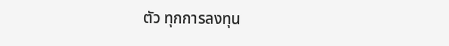ตัว ทุกการลงทุน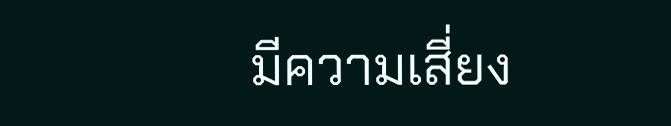มีความเสี่ยง